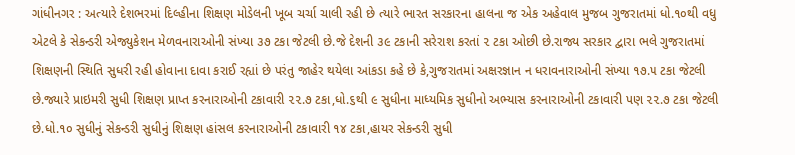ગાંધીનગર : અત્યારે દેશભરમાં દિલ્હીના શિક્ષણ મોડેલની ખૂબ ચર્ચા ચાલી રહી છે ત્યારે ભારત સરકારના હાલના જ એક અહેવાલ મુજબ ગુજરાતમાં ધો.૧૦થી વધુ એટલે કે સેકન્ડરી એજ્યુકેશન મેળવનારાઓની સંખ્યા ૩૭ ટકા જેટલી છે.જે દેશની ૩૯ ટકાની સરેરાશ કરતાં ૨ ટકા ઓછી છે.રાજ્ય સરકાર દ્વારા ભલે ગુજરાતમાં શિક્ષણની સ્થિતિ સુધરી રહી હોવાના દાવા કરાઈ રહ્યાં છે પરંતુ જાહેર થયેલા આંકડા કહે છે કે,ગુજરાતમાં અક્ષરજ્ઞાન ન ધરાવનારાઓની સંખ્યા ૧૭.૫ ટકા જેટલી છે.જ્યારે પ્રાઇમરી સુધી શિક્ષણ પ્રાપ્ત કરનારાઓની ટકાવારી ૨૨.૭ ટકા,ધો.૬થી ૯ સુધીના માધ્યમિક સુધીનો અભ્યાસ કરનારાઓની ટકાવારી પણ ૨૨.૭ ટકા જેટલી છે.ધો.૧૦ સુધીનું સેકન્ડરી સુધીનું શિક્ષણ હાંસલ કરનારાઓની ટકાવારી ૧૪ ટકા,હાયર સેકન્ડરી સુધી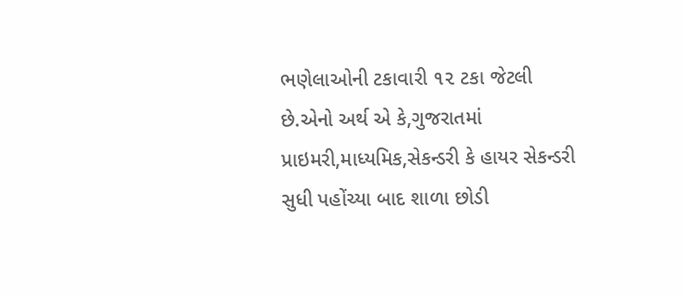ભણેલાઓની ટકાવારી ૧૨ ટકા જેટલી છે.એનો અર્થ એ કે,ગુજરાતમાં પ્રાઇમરી,માધ્યમિક,સેકન્ડરી કે હાયર સેકન્ડરી સુધી પહોંચ્યા બાદ શાળા છોડી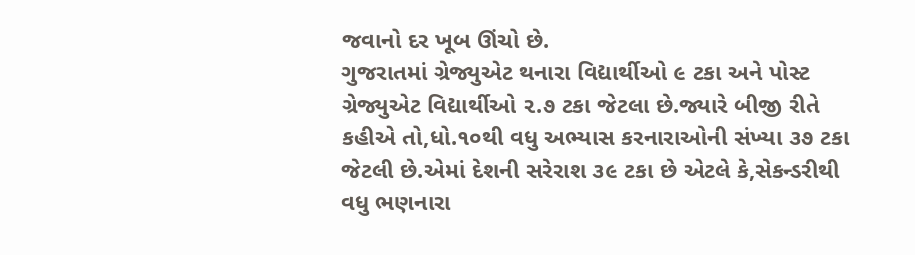જવાનો દર ખૂબ ઊંચો છે.
ગુજરાતમાં ગ્રેજ્યુએટ થનારા વિદ્યાર્થીઓ ૯ ટકા અને પોસ્ટ ગ્રેજ્યુએટ વિદ્યાર્થીઓ ૨.૭ ટકા જેટલા છે.જ્યારે બીજી રીતે કહીએ તો,ધો.૧૦થી વધુ અભ્યાસ કરનારાઓની સંખ્યા ૩૭ ટકા જેટલી છે.એમાં દેશની સરેરાશ ૩૯ ટકા છે એટલે કે,સેકન્ડરીથી વધુ ભણનારા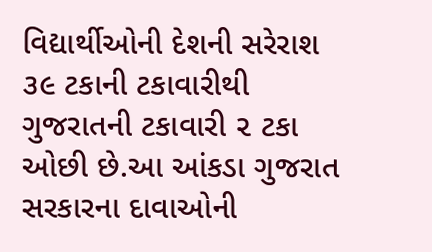વિદ્યાર્થીઓની દેશની સરેરાશ ૩૯ ટકાની ટકાવારીથી ગુજરાતની ટકાવારી ૨ ટકા ઓછી છે.આ આંકડા ગુજરાત સરકારના દાવાઓની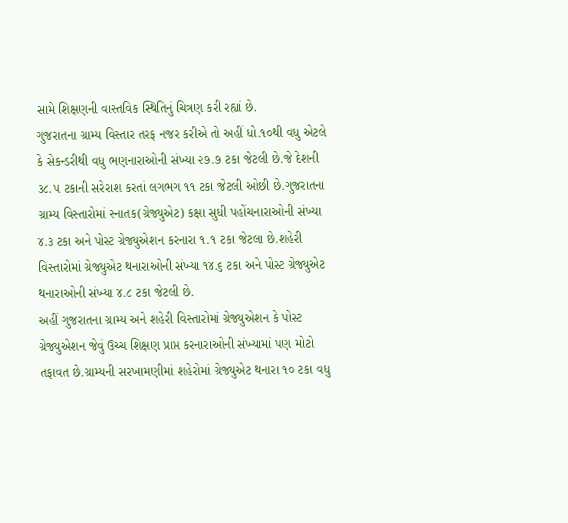સામે શિક્ષણની વાસ્તવિક સ્થિતિનું ચિત્રણ કરી રહ્યાં છે.
ગુજરાતના ગ્રામ્ય વિસ્તાર તરફ નજર કરીએ તો અહીં ધો.૧૦થી વધુ એટલે કે સેકન્ડરીથી વધુ ભણનારાઓની સંખ્યા ૨૭.૭ ટકા જેટલી છે.જે દેશની ૩૮.૫ ટકાની સરેરાશ કરતાં લગભગ ૧૧ ટકા જેટલી ઓછી છે.ગુજરાતના ગ્રામ્ય વિસ્તારોમાં સ્નાતક(ગ્રેજ્યુએટ) કક્ષા સુધી પહોંચનારાઓની સંખ્યા ૪.૩ ટકા અને પોસ્ટ ગ્રેજ્યુએશન કરનારા ૧.૧ ટકા જેટલા છે.શહેરી વિસ્તારોમાં ગ્રેજ્યુએટ થનારાઓની સંખ્યા ૧૪.૬ ટકા અને પોસ્ટ ગ્રેજ્યુએટ થનારાઓની સંખ્યા ૪.૮ ટકા જેટલી છે.
અહીં ગુજરાતના ગ્રામ્ય અને શહેરી વિસ્તારોમાં ગ્રેજ્યુએશન કે પોસ્ટ ગ્રેજ્યુએશન જેવું ઉચ્ચ શિક્ષણ પ્રાપ્ત કરનારાઓની સંખ્યામાં પણ મોટો તફાવત છે.ગ્રામ્યની સરખામણીમાં શહેરોમાં ગ્રેજ્યુએટ થનારા ૧૦ ટકા વધુ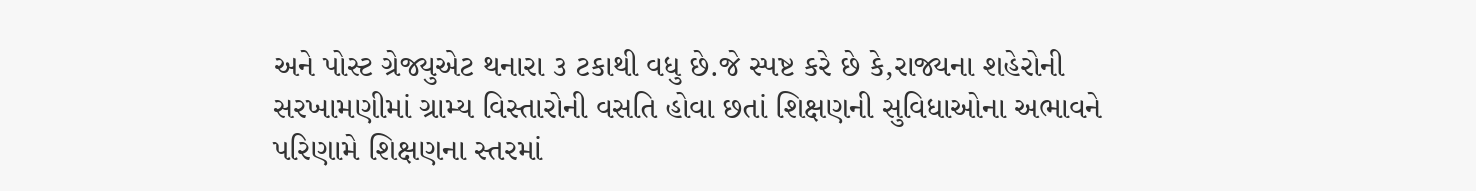અને પોસ્ટ ગ્રેજ્યુએટ થનારા ૩ ટકાથી વધુ છે.જે સ્પષ્ટ કરે છે કે,રાજ્યના શહેરોની સરખામણીમાં ગ્રામ્ય વિસ્તારોની વસતિ હોવા છતાં શિક્ષણની સુવિધાઓના અભાવને પરિણામે શિક્ષણના સ્તરમાં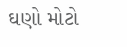ઘણો મોટો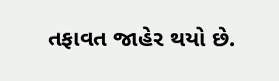તફાવત જાહેર થયો છે.